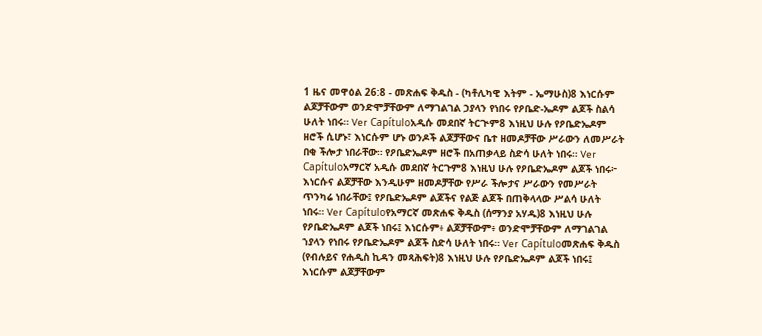1 ዜና መዋዕል 26:8 - መጽሐፍ ቅዱስ - (ካቶሊካዊ እትም - ኤማሁስ)8 እነርሱም ልጆቻቸውም ወንድሞቻቸውም ለማገልገል ኃያላን የነበሩ የዖቤድ-ኤዶም ልጆች ስልሳ ሁለት ነበሩ። Ver Capítuloአዲሱ መደበኛ ትርጒም8 እነዚህ ሁሉ የዖቤድኤዶም ዘሮች ሲሆኑ፣ እነርሱም ሆኑ ወንዶች ልጆቻቸውና ቤተ ዘመዶቻቸው ሥራውን ለመሥራት በቂ ችሎታ ነበራቸው። የዖቤድኤዶም ዘሮች በአጠቃላይ ስድሳ ሁለት ነበሩ። Ver Capítuloአማርኛ አዲሱ መደበኛ ትርጉም8 እነዚህ ሁሉ የዖቤድኤዶም ልጆች ነበሩ፦ እነርሱና ልጆቻቸው እንዲሁም ዘመዶቻቸው የሥራ ችሎታና ሥራውን የመሥራት ጥንካሬ ነበራቸው፤ የዖቤድኤዶም ልጆችና የልጅ ልጆች በጠቅላላው ሥልሳ ሁለት ነበሩ። Ver Capítuloየአማርኛ መጽሐፍ ቅዱስ (ሰማንያ አሃዱ)8 እነዚህ ሁሉ የዖቤድኤዶም ልጆች ነበሩ፤ እነርሱም፥ ልጆቻቸውም፥ ወንድሞቻቸውም ለማገልገል ኀያላን የነበሩ የዖቤድኤዶም ልጆች ስድሳ ሁለት ነበሩ። Ver Capítuloመጽሐፍ ቅዱስ (የብሉይና የሐዲስ ኪዳን መጻሕፍት)8 እነዚህ ሁሉ የዖቤድኤዶም ልጆች ነበሩ፤ እነርሱም ልጆቻቸውም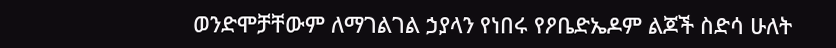ወንድሞቻቸውም ለማገልገል ኃያላን የነበሩ የዖቤድኤዶም ልጆች ስድሳ ሁለት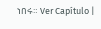ነበሩ። Ver Capítulo |